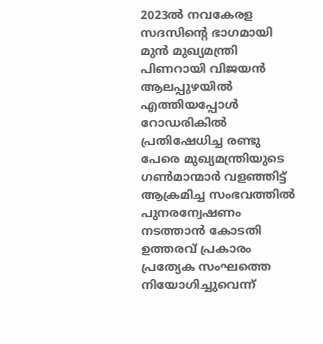2023ല്‍ നവകേരള സദസിന്റെ ഭാഗമായി മുന്‍ മുഖ്യമന്ത്രി പിണറായി വിജയന്‍ ആലപ്പുഴയില്‍ എത്തിയപ്പോള്‍ റോഡരികില്‍ പ്രതിഷേധിച്ച രണ്ടു പേരെ മുഖ്യമന്ത്രിയുടെ ഗണ്‍മാന്മാര്‍ വളഞ്ഞിട്ട് ആക്രമിച്ച സംഭവത്തില്‍ പുനരന്വേഷണം നടത്താന്‍ കോടതി ഉത്തരവ് പ്രകാരം പ്രത്യേക സംഘത്തെ നിയോഗിച്ചുവെന്ന്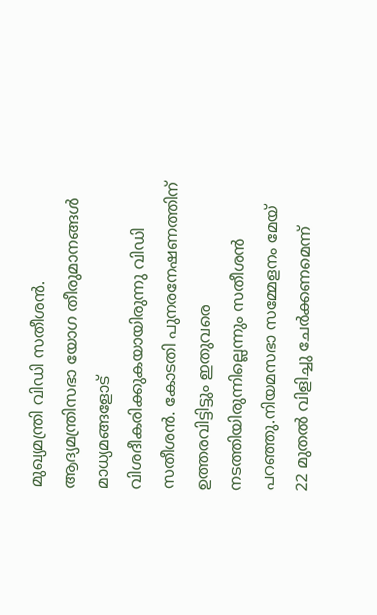മുഖ്യമന്ത്രി വിഡി സതീശന്‍. ആദ്യമന്ത്രിസഭാ യോഗ തീരുമാനങ്ങള്‍ മാധ്യമങ്ങളോട് വിശദീകരിക്കുകയായിരുന്നു വിഡി സതീശന്‍. കോടതി പുനരനേഷണത്തിന് ഉത്തരവിട്ടിട്ടും ഇതുവരെ നടത്തിയിരുന്നില്ലെന്നും സതീശന്‍ പറഞ്ഞു.നിയമസഭാ സമ്മേളനം മേയ് 22 മുതല്‍ വിളിച്ചു ചേര്‍ക്കണമെന്ന്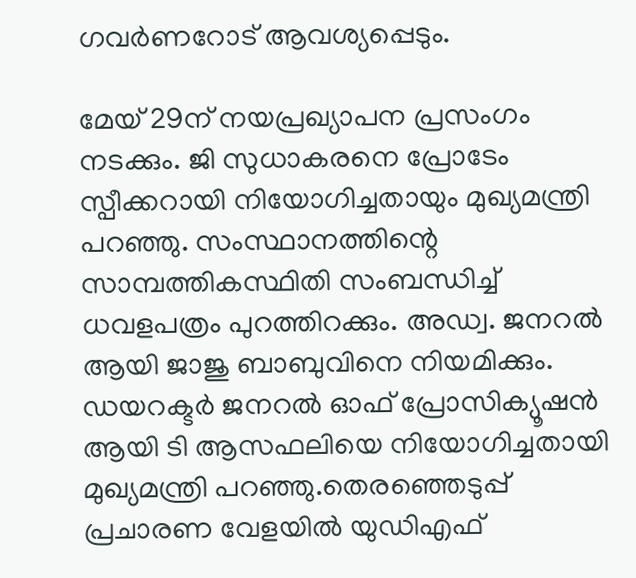ഗവര്‍ണറോട് ആവശ്യപ്പെടും.

മേയ് 29ന് നയപ്രഖ്യാപന പ്രസംഗം നടക്കും. ജി സുധാകരനെ പ്രോടേം സ്പീക്കറായി നിയോഗിച്ചതായും മുഖ്യമന്ത്രി പറഞ്ഞു. സംസ്ഥാനത്തിന്റെ സാമ്പത്തികസ്ഥിതി സംബന്ധിച്ച് ധവളപത്രം പുറത്തിറക്കും. അഡ്വ. ജനറല്‍ ആയി ജാജു ബാബുവിനെ നിയമിക്കും. ഡയറക്ടര്‍ ജനറല്‍ ഓഫ് പ്രോസിക്യൂഷന്‍ ആയി ടി ആസഫലിയെ നിയോഗിച്ചതായി മുഖ്യമന്ത്രി പറഞ്ഞു.തെരഞ്ഞെടുപ്പ് പ്രചാരണ വേളയില്‍ യുഡിഎഫ്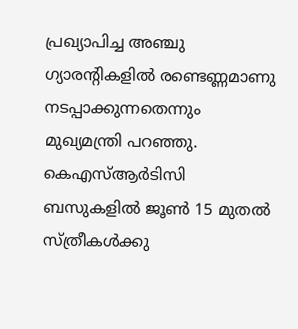പ്രഖ്യാപിച്ച അഞ്ചു ഗ്യാരന്റികളില്‍ രണ്ടെണ്ണമാണു നടപ്പാക്കുന്നതെന്നും മുഖ്യമന്ത്രി പറഞ്ഞു. കെഎസ്ആര്‍ടിസി ബസുകളില്‍ ജൂണ്‍ 15 മുതല്‍ സ്ത്രീകള്‍ക്കു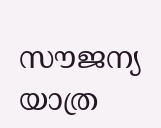സൗജന്യ യാത്ര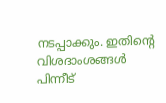നടപ്പാക്കും. ഇതിന്റെ വിശദാംശങ്ങള്‍ പിന്നീട്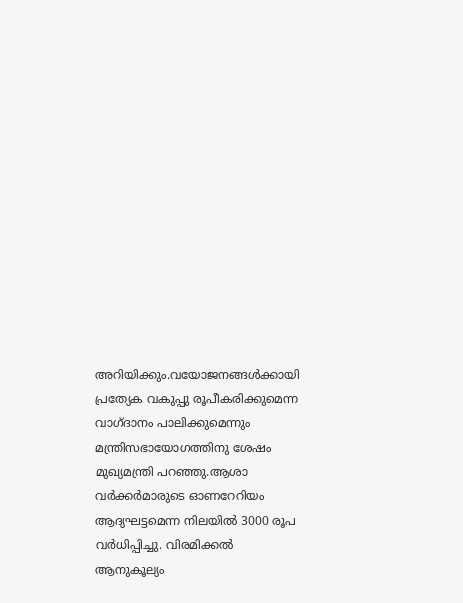അറിയിക്കും.വയോജനങ്ങള്‍ക്കായി പ്രത്യേക വകുപ്പു രൂപീകരിക്കുമെന്ന വാഗ്ദാനം പാലിക്കുമെന്നും മന്ത്രിസഭായോഗത്തിനു ശേഷം മുഖ്യമന്ത്രി പറഞ്ഞു.ആശാ വര്‍ക്കര്‍മാരുടെ ഓണറേറിയം ആദ്യഘട്ടമെന്ന നിലയില്‍ 3000 രൂപ വര്‍ധിപ്പിച്ചു. വിരമിക്കല്‍ ആനുകൂല്യം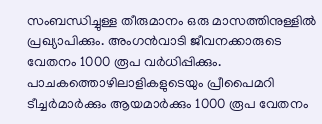സംബന്ധിച്ചുള്ള തീരുമാനം ഒരു മാസത്തിനുള്ളില്‍ പ്രഖ്യാപിക്കും. അംഗന്‍വാടി ജീവനക്കാരുടെ വേതനം 1000 രൂപ വര്‍ധിപ്പിക്കും. പാചകത്തൊഴിലാളികളുടെയും പ്രീപൈമറി ടീച്ചര്‍മാര്‍ക്കും ആയമാര്‍ക്കും 1000 രൂപ വേതനം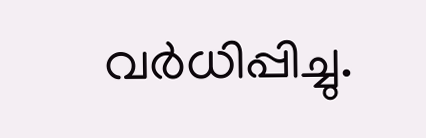വര്‍ധിപ്പിച്ചു.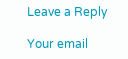Leave a Reply

Your email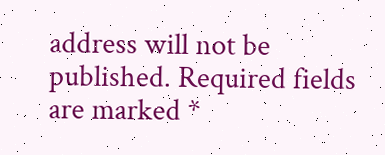address will not be published. Required fields are marked *